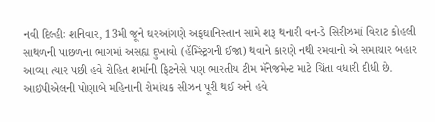નવી દિલ્હીઃ શનિવાર, 13મી જૂને ઘરઆંગણે અફઘાનિસ્તાન સામે શરૂ થનારી વન-ડે સિરીઝમાં વિરાટ કોહલી સાથળની પાછળના ભાગમાં અસહ્ય દુખાવો (હૅમ્સ્ટ્રિંગની ઈજા) થવાને કારણે નથી રમવાનો એ સમાચાર બહાર આવ્યા ત્યાર પછી હવે રોહિત શર્માની ફિટનેસે પણ ભારતીય ટીમ મૅનેજમેન્ટ માટે ચિંતા વધારી દીધી છે.
આઇપીએલની પોણાબે મહિનાની રોમાંચક સીઝન પૂરી થઈ અને હવે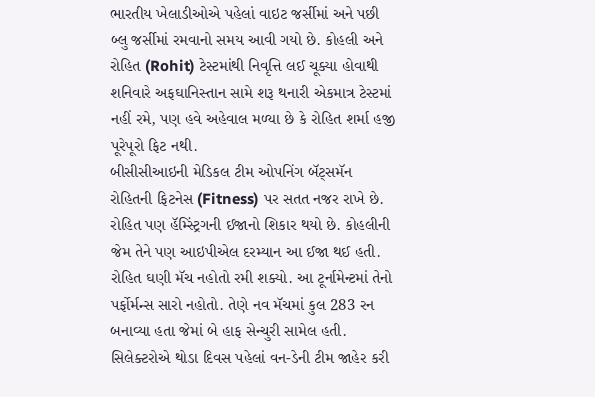ભારતીય ખેલાડીઓએ પહેલાં વાઇટ જર્સીમાં અને પછી બ્લુ જર્સીમાં રમવાનો સમય આવી ગયો છે. કોહલી અને રોહિત (Rohit) ટેસ્ટમાંથી નિવૃત્તિ લઈ ચૂક્યા હોવાથી શનિવારે અફઘાનિસ્તાન સામે શરૂ થનારી એકમાત્ર ટેસ્ટમાં નહીં રમે, પણ હવે અહેવાલ મળ્યા છે કે રોહિત શર્મા હજી પૂરેપૂરો ફિટ નથી.
બીસીસીઆઇની મેડિકલ ટીમ ઓપનિંગ બૅટ્સમૅન રોહિતની ફિટનેસ (Fitness) પર સતત નજર રાખે છે. રોહિત પણ હૅમ્સ્ટ્રિંગની ઈજાનો શિકાર થયો છે. કોહલીની જેમ તેને પણ આઇપીએલ દરમ્યાન આ ઈજા થઈ હતી. રોહિત ઘણી મૅચ નહોતો રમી શક્યો. આ ટૂર્નામેન્ટમાં તેનો પર્ફોર્મન્સ સારો નહોતો. તેણે નવ મૅચમાં કુલ 283 રન બનાવ્યા હતા જેમાં બે હાફ સેન્ચુરી સામેલ હતી.
સિલેક્ટરોએ થોડા દિવસ પહેલાં વન-ડેની ટીમ જાહેર કરી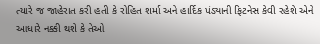ત્યારે જ જાહેરાત કરી હતી કે રોહિત શર્મા અને હાર્દિક પંડ્યાની ફિટનેસ કેવી રહેશે એને આધારે નક્કી થશે કે તેઓ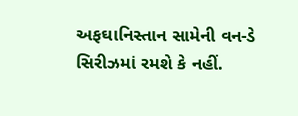અફઘાનિસ્તાન સામેની વન-ડે સિરીઝમાં રમશે કે નહીં.